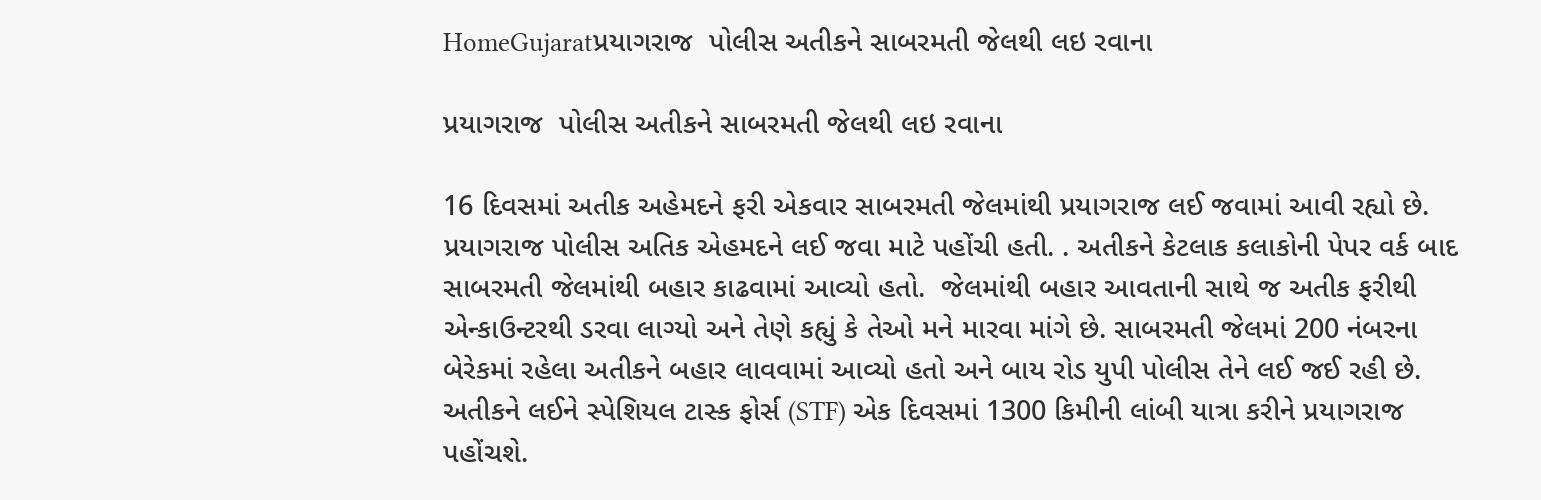HomeGujaratપ્રયાગરાજ  પોલીસ અતીકને સાબરમતી જેલથી લઇ રવાના

પ્રયાગરાજ  પોલીસ અતીકને સાબરમતી જેલથી લઇ રવાના

16 દિવસમાં અતીક અહેમદને ફરી એકવાર સાબરમતી જેલમાંથી પ્રયાગરાજ લઈ જવામાં આવી રહ્યો છે. પ્રયાગરાજ પોલીસ અતિક એહમદને લઈ જવા માટે પહોંચી હતી. . અતીકને કેટલાક કલાકોની પેપર વર્ક બાદ સાબરમતી જેલમાંથી બહાર કાઢવામાં આવ્યો હતો.  જેલમાંથી બહાર આવતાની સાથે જ અતીક ફરીથી એન્કાઉન્ટરથી ડરવા લાગ્યો અને તેણે કહ્યું કે તેઓ મને મારવા માંગે છે. સાબરમતી જેલમાં 200 નંબરના બેરેકમાં રહેલા અતીકને બહાર લાવવામાં આવ્યો હતો અને બાય રોડ યુપી પોલીસ તેને લઈ જઈ રહી છે. અતીકને લઈને સ્પેશિયલ ટાસ્ક ફોર્સ (STF) એક દિવસમાં 1300 કિમીની લાંબી યાત્રા કરીને પ્રયાગરાજ પહોંચશે.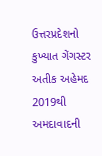ઉત્તરપ્રદેશનો કુખ્યાત ગેંગસ્ટર અતીક અહેમદ 2019થી અમદાવાદની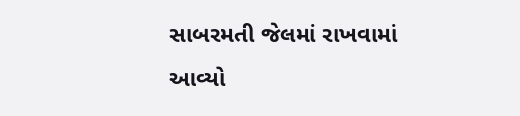સાબરમતી જેલમાં રાખવામાં આવ્યો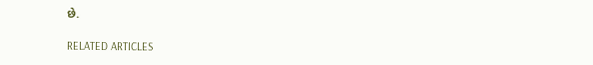છે.

RELATED ARTICLES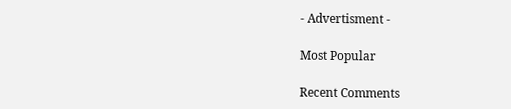- Advertisment -

Most Popular

Recent Comments